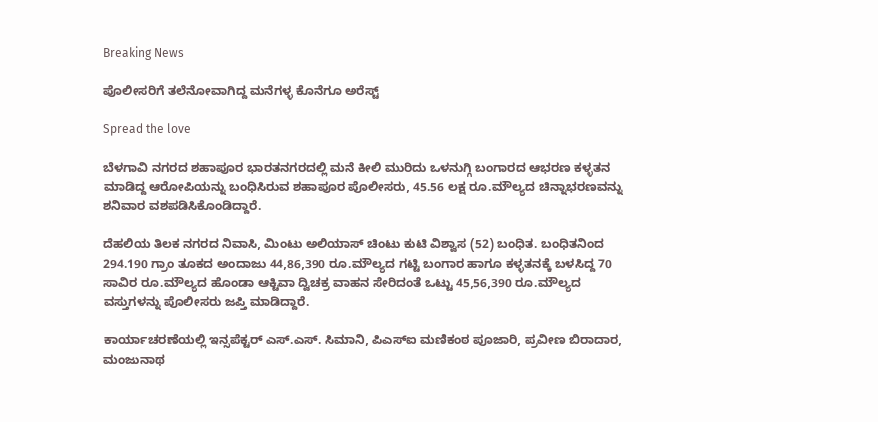Breaking News

ಪೊಲೀಸರಿಗೆ ತಲೆನೋವಾಗಿದ್ದ ಮನೆಗಳ್ಳ ಕೊನೆಗೂ ಅರೆಸ್ಟ್

Spread the love

ಬೆಳಗಾವಿ ನಗರದ ಶಹಾಪೂರ ಭಾರತನಗರದಲ್ಲಿ ಮನೆ ಕೀಲಿ ಮುರಿದು ಒಳನುಗ್ಗಿ ಬಂಗಾರದ ಆಭರಣ ಕಳ್ಳತನ ಮಾಡಿದ್ದ ಆರೋಪಿಯನ್ನು ಬಂಧಿಸಿರುವ ಶಹಾಪೂರ ಪೊಲೀಸರು, 45.56 ಲಕ್ಷ ರೂ.ಮೌಲ್ಯದ ಚಿನ್ನಾಭರಣವನ್ನು ಶನಿವಾರ ವಶಪಡಿಸಿಕೊಂಡಿದ್ದಾರೆ.

ದೆಹಲಿಯ ತಿಲಕ ನಗರದ ನಿವಾಸಿ, ಮಿಂಟು ಅಲಿಯಾಸ್ ಚಿಂಟು ಕುಟಿ ವಿಶ್ವಾಸ (52) ಬಂಧಿತ. ಬಂಧಿತನಿಂದ‌ 294.190 ಗ್ರಾಂ ತೂಕದ ಅಂದಾಜು 44,86,390 ರೂ.ಮೌಲ್ಯದ ಗಟ್ಟಿ ಬಂಗಾರ ಹಾಗೂ ಕಳ್ಳತನಕ್ಕೆ ಬಳಸಿದ್ದ 70 ಸಾವಿರ ರೂ.ಮೌಲ್ಯದ ಹೊಂಡಾ ಆಕ್ಟಿವಾ ದ್ವಿಚಕ್ರ ವಾಹನ ಸೇರಿದಂತೆ ಒಟ್ಟು 45,56,390 ರೂ.ಮೌಲ್ಯದ ವಸ್ತುಗಳನ್ನು ಪೊಲೀಸರು ಜಪ್ತಿ ಮಾಡಿದ್ದಾರೆ.

ಕಾರ್ಯಾಚರಣೆಯಲ್ಲಿ ಇನ್ಸಪೆಕ್ಟರ್ ಎಸ್.ಎಸ್. ಸಿಮಾನಿ, ಪಿಎಸ್‌ಐ ಮಣಿಕಂಠ ಪೂಜಾರಿ, ಪ್ರವೀಣ ಬಿರಾದಾರ, ಮಂಜುನಾಥ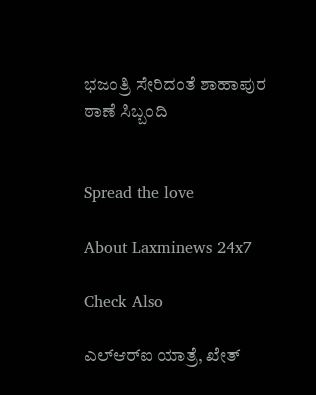ಭಜಂತ್ರಿ ಸೇರಿದಂತೆ ಶಾಹಾಪುರ ಠಾಣೆ ಸಿಬ್ಬಂದಿ


Spread the love

About Laxminews 24x7

Check Also

ಎಲ್‌ಆರ್‌ಐ ಯಾತ್ರೆ, ಖೇತ್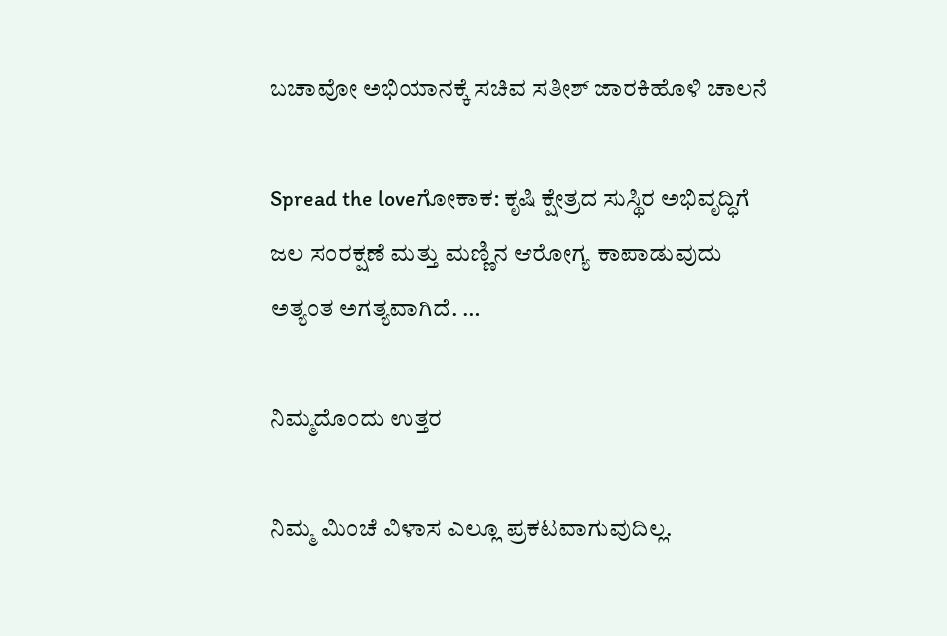ಬಚಾವೋ ಅಭಿಯಾನಕ್ಕೆ ಸಚಿವ ಸತೀಶ್‌ ಜಾರಕಿಹೊಳಿ ಚಾಲನೆ

Spread the loveಗೋಕಾಕ: ಕೃಷಿ ಕ್ಷೇತ್ರದ ಸುಸ್ಥಿರ ಅಭಿವೃದ್ಧಿಗೆ ಜಲ ಸಂರಕ್ಷಣೆ ಮತ್ತು ಮಣ್ಣಿನ ಆರೋಗ್ಯ ಕಾಪಾಡುವುದು ಅತ್ಯಂತ ಅಗತ್ಯವಾಗಿದೆ. …

ನಿಮ್ಮದೊಂದು ಉತ್ತರ

ನಿಮ್ಮ ಮಿಂಚೆ ವಿಳಾಸ ಎಲ್ಲೂ ಪ್ರಕಟವಾಗುವುದಿಲ್ಲ.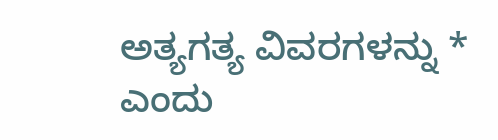ಅತ್ಯಗತ್ಯ ವಿವರಗಳನ್ನು * ಎಂದು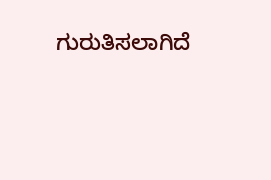ಗುರುತಿಸಲಾಗಿದೆ